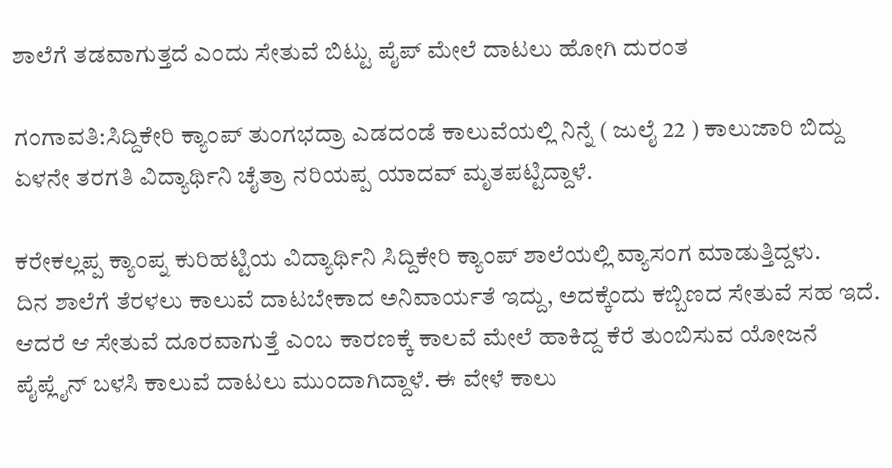ಶಾಲೆಗೆ ತಡವಾಗುತ್ತದೆ ಎಂದು ಸೇತುವೆ ಬಿಟ್ಟು ಪೈಪ್ ಮೇಲೆ ದಾಟಲು ಹೋಗಿ ದುರಂತ

ಗಂಗಾವತಿ:ಸಿದ್ದಿಕೇರಿ ಕ್ಯಾಂಪ್ ತುಂಗಭದ್ರಾ ಎಡದಂಡೆ ಕಾಲುವೆಯಲ್ಲಿ ನಿನ್ನೆ ( ಜುಲೈ 22 ) ಕಾಲುಜಾರಿ ಬಿದ್ದು ಏಳನೇ ತರಗತಿ ವಿದ್ಯಾರ್ಥಿನಿ ಚೈತ್ರಾ ನರಿಯಪ್ಪ ಯಾದವ್ ಮೃತಪಟ್ಟಿದ್ದಾಳೆ.

ಕರೇಕಲ್ಲಪ್ಪ ಕ್ಯಾಂಪ್ನ ಕುರಿಹಟ್ಟಿಯ ವಿದ್ಯಾರ್ಥಿನಿ ಸಿದ್ದಿಕೇರಿ ಕ್ಯಾಂಪ್ ಶಾಲೆಯಲ್ಲಿ ವ್ಯಾಸಂಗ ಮಾಡುತ್ತಿದ್ದಳು.
ದಿನ ಶಾಲೆಗೆ ತೆರಳಲು ಕಾಲುವೆ ದಾಟಬೇಕಾದ ಅನಿವಾರ್ಯತೆ ಇದ್ದು, ಅದಕ್ಕೆಂದು ಕಬ್ಬಿಣದ ಸೇತುವೆ ಸಹ ಇದೆ.
ಆದರೆ ಆ ಸೇತುವೆ ದೂರವಾಗುತ್ತೆ ಎಂಬ ಕಾರಣಕ್ಕೆ ಕಾಲವೆ ಮೇಲೆ ಹಾಕಿದ್ದ ಕೆರೆ ತುಂಬಿಸುವ ಯೋಜನೆ ಪೈಪ್ಲೈನ್ ಬಳಸಿ ಕಾಲುವೆ ದಾಟಲು ಮುಂದಾಗಿದ್ದಾಳೆ. ಈ ವೇಳೆ ಕಾಲು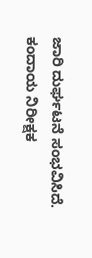ಜಾರಿ ದುರ್ಘಟನೆ ಸಂಭವಿಸಿದೆ. ಕಂದಾಯ ನಿರೀಕ್ಷಕ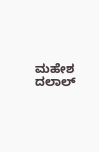ಮಹೇಶ ದಲಾಲ್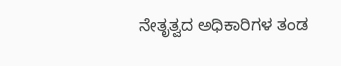ನೇತೃತ್ವದ ಅಧಿಕಾರಿಗಳ ತಂಡ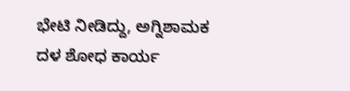ಭೇಟಿ ನೀಡಿದ್ದು, ಅಗ್ನಿಶಾಮಕ ದಳ ಶೋಧ ಕಾರ್ಯ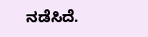ನಡೆಸಿದೆ.